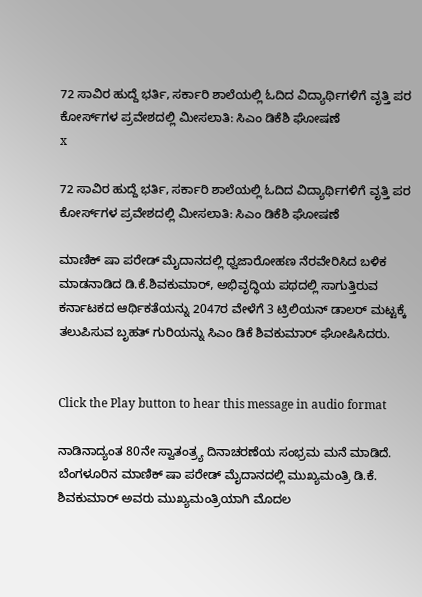72 ಸಾವಿರ ಹುದ್ದೆ ಭರ್ತಿ, ಸರ್ಕಾರಿ ಶಾಲೆಯಲ್ಲಿ ಓದಿದ ವಿದ್ಯಾರ್ಥಿಗಳಿಗೆ ವೃತ್ತಿ ಪರ ಕೋರ್ಸ್‌ಗಳ ಪ್ರವೇಶದಲ್ಲಿ ಮೀಸಲಾತಿ: ಸಿಎಂ ಡಿಕೆಶಿ ಘೋಷಣೆ
x

72 ಸಾವಿರ ಹುದ್ದೆ ಭರ್ತಿ, ಸರ್ಕಾರಿ ಶಾಲೆಯಲ್ಲಿ ಓದಿದ ವಿದ್ಯಾರ್ಥಿಗಳಿಗೆ ವೃತ್ತಿ ಪರ ಕೋರ್ಸ್‌ಗಳ ಪ್ರವೇಶದಲ್ಲಿ ಮೀಸಲಾತಿ: ಸಿಎಂ ಡಿಕೆಶಿ ಘೋಷಣೆ

ಮಾಣಿಕ್ ಷಾ ಪರೇಡ್ ಮೈದಾನದಲ್ಲಿ ಧ್ವಜಾರೋಹಣ ನೆರವೇರಿಸಿದ ಬಳಿಕ ಮಾಡನಾಡಿದ ಡಿ.ಕೆ.ಶಿವಕುಮಾರ್‌, ಅಭಿವೃದ್ಧಿಯ ಪಥದಲ್ಲಿ ಸಾಗುತ್ತಿರುವ ಕರ್ನಾಟಕದ ಆರ್ಥಿಕತೆಯನ್ನು 2047ರ ವೇಳೆಗೆ 3 ಟ್ರಿಲಿಯನ್ ಡಾಲರ್ ಮಟ್ಟಕ್ಕೆ ತಲುಪಿಸುವ ಬೃಹತ್ ಗುರಿಯನ್ನು ಸಿಎಂ ಡಿಕೆ ಶಿವಕುಮಾರ್‌ ಘೋಷಿಸಿದರು.


Click the Play button to hear this message in audio format

ನಾಡಿನಾದ್ಯಂತ 80ನೇ ಸ್ವಾತಂತ್ರ್ಯ ದಿನಾಚರಣೆಯ ಸಂಭ್ರಮ ಮನೆ ಮಾಡಿದೆ. ಬೆಂಗಳೂರಿನ ಮಾಣಿಕ್ ಷಾ ಪರೇಡ್ ಮೈದಾನದಲ್ಲಿ ಮುಖ್ಯಮಂತ್ರಿ ಡಿ.ಕೆ. ಶಿವಕುಮಾರ್ ಅವರು ಮುಖ್ಯಮಂತ್ರಿಯಾಗಿ ಮೊದಲ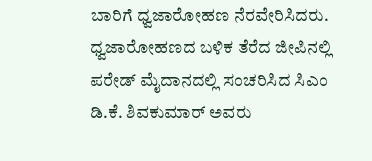ಬಾರಿಗೆ ಧ್ವಜಾರೋಹಣ ನೆರವೇರಿಸಿದರು. ಧ್ವಜಾರೋಹಣದ ಬಳಿಕ ತೆರೆದ ಜೀಪಿನಲ್ಲಿ ಪರೇಡ್ ಮೈದಾನದಲ್ಲಿ ಸಂಚರಿಸಿದ ಸಿಎಂ ಡಿ.ಕೆ. ಶಿವಕುಮಾರ್ ಅವರು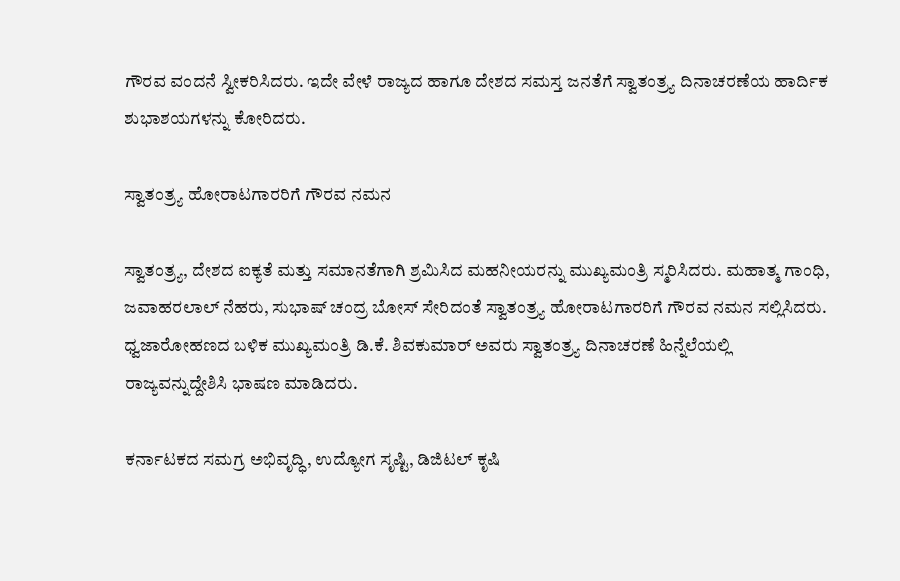ಗೌರವ ವಂದನೆ ಸ್ವೀಕರಿಸಿದರು. ಇದೇ ವೇಳೆ ರಾಜ್ಯದ ಹಾಗೂ ದೇಶದ ಸಮಸ್ತ ಜನತೆಗೆ ಸ್ವಾತಂತ್ರ್ಯ ದಿನಾಚರಣೆಯ ಹಾರ್ದಿಕ ಶುಭಾಶಯಗಳನ್ನು ಕೋರಿದರು.

ಸ್ವಾತಂತ್ರ್ಯ ಹೋರಾಟಗಾರರಿಗೆ ಗೌರವ ನಮನ

ಸ್ವಾತಂತ್ರ್ಯ, ದೇಶದ ಐಕ್ಯತೆ ಮತ್ತು ಸಮಾನತೆಗಾಗಿ ಶ್ರಮಿಸಿದ ಮಹನೀಯರನ್ನು ಮುಖ್ಯಮಂತ್ರಿ ಸ್ಮರಿಸಿದರು. ಮಹಾತ್ಮ ಗಾಂಧಿ, ಜವಾಹರಲಾಲ್ ನೆಹರು, ಸುಭಾಷ್ ಚಂದ್ರ ಬೋಸ್ ಸೇರಿದಂತೆ ಸ್ವಾತಂತ್ರ್ಯ ಹೋರಾಟಗಾರರಿಗೆ ಗೌರವ ನಮನ ಸಲ್ಲಿಸಿದರು. ಧ್ವಜಾರೋಹಣದ ಬಳಿಕ ಮುಖ್ಯಮಂತ್ರಿ ಡಿ.ಕೆ. ಶಿವಕುಮಾರ್ ಅವರು ಸ್ವಾತಂತ್ರ್ಯ ದಿನಾಚರಣೆ ಹಿನ್ನೆಲೆಯಲ್ಲಿ ರಾಜ್ಯವನ್ನುದ್ದೇಶಿಸಿ ಭಾಷಣ ಮಾಡಿದರು.

ಕರ್ನಾಟಕದ ಸಮಗ್ರ ಅಭಿವೃದ್ಧಿ, ಉದ್ಯೋಗ ಸೃಷ್ಟಿ, ಡಿಜಿಟಲ್ ಕೃಷಿ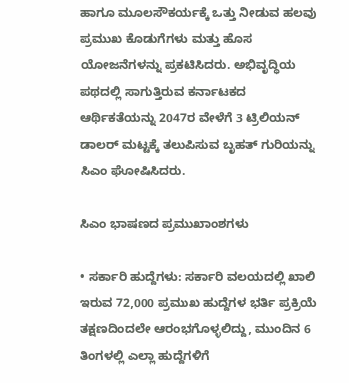ಹಾಗೂ ಮೂಲಸೌಕರ್ಯಕ್ಕೆ ಒತ್ತು ನೀಡುವ ಹಲವು ಪ್ರಮುಖ ಕೊಡುಗೆಗಳು ಮತ್ತು ಹೊಸ ಯೋಜನೆಗಳನ್ನು ಪ್ರಕಟಿಸಿದರು. ಅಭಿವೃದ್ಧಿಯ ಪಥದಲ್ಲಿ ಸಾಗುತ್ತಿರುವ ಕರ್ನಾಟಕದ ಆರ್ಥಿಕತೆಯನ್ನು 2047ರ ವೇಳೆಗೆ 3 ಟ್ರಿಲಿಯನ್ ಡಾಲರ್ ಮಟ್ಟಕ್ಕೆ ತಲುಪಿಸುವ ಬೃಹತ್ ಗುರಿಯನ್ನು ಸಿಎಂ ಘೋಷಿಸಿದರು.

ಸಿಎಂ ಭಾಷಣದ ಪ್ರಮುಖಾಂಶಗಳು

• ಸರ್ಕಾರಿ ಹುದ್ದೆಗಳು: ಸರ್ಕಾರಿ ವಲಯದಲ್ಲಿ ಖಾಲಿ ಇರುವ 72,000 ಪ್ರಮುಖ ಹುದ್ದೆಗಳ ಭರ್ತಿ ಪ್ರಕ್ರಿಯೆ ತಕ್ಷಣದಿಂದಲೇ ಆರಂಭಗೊಳ್ಳಲಿದ್ದು, ಮುಂದಿನ 6 ತಿಂಗಳಲ್ಲಿ ಎಲ್ಲಾ ಹುದ್ದೆಗಳಿಗೆ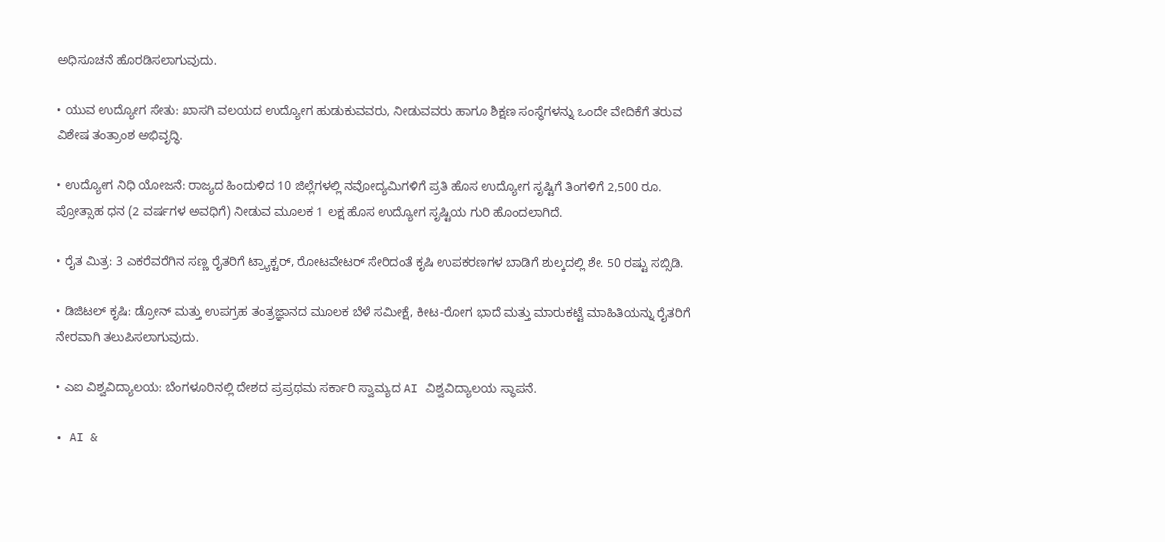ಅಧಿಸೂಚನೆ ಹೊರಡಿಸಲಾಗುವುದು.

• ಯುವ ಉದ್ಯೋಗ ಸೇತು: ಖಾಸಗಿ ವಲಯದ ಉದ್ಯೋಗ ಹುಡುಕುವವರು, ನೀಡುವವರು ಹಾಗೂ ಶಿಕ್ಷಣ ಸಂಸ್ಥೆಗಳನ್ನು ಒಂದೇ ವೇದಿಕೆಗೆ ತರುವ ವಿಶೇಷ ತಂತ್ರಾಂಶ ಅಭಿವೃದ್ಧಿ.

• ಉದ್ಯೋಗ ನಿಧಿ ಯೋಜನೆ: ರಾಜ್ಯದ ಹಿಂದುಳಿದ 10 ಜಿಲ್ಲೆಗಳಲ್ಲಿ ನವೋದ್ಯಮಿಗಳಿಗೆ ಪ್ರತಿ ಹೊಸ ಉದ್ಯೋಗ ಸೃಷ್ಟಿಗೆ ತಿಂಗಳಿಗೆ 2,500 ರೂ. ಪ್ರೋತ್ಸಾಹ ಧನ (2 ವರ್ಷಗಳ ಅವಧಿಗೆ) ನೀಡುವ ಮೂಲಕ 1 ಲಕ್ಷ ಹೊಸ ಉದ್ಯೋಗ ಸೃಷ್ಟಿಯ ಗುರಿ ಹೊಂದಲಾಗಿದೆ.

• ರೈತ ಮಿತ್ರ: 3 ಎಕರೆವರೆಗಿನ ಸಣ್ಣ ರೈತರಿಗೆ ಟ್ರ್ಯಾಕ್ಟರ್, ರೋಟವೇಟರ್ ಸೇರಿದಂತೆ ಕೃಷಿ ಉಪಕರಣಗಳ ಬಾಡಿಗೆ ಶುಲ್ಕದಲ್ಲಿ ಶೇ. 50 ರಷ್ಟು ಸಬ್ಸಿಡಿ.

• ಡಿಜಿಟಲ್ ಕೃಷಿ: ಡ್ರೋನ್ ಮತ್ತು ಉಪಗ್ರಹ ತಂತ್ರಜ್ಞಾನದ ಮೂಲಕ ಬೆಳೆ ಸಮೀಕ್ಷೆ, ಕೀಟ-ರೋಗ ಭಾದೆ ಮತ್ತು ಮಾರುಕಟ್ಟೆ ಮಾಹಿತಿಯನ್ನು ರೈತರಿಗೆ ನೇರವಾಗಿ ತಲುಪಿಸಲಾಗುವುದು.

• ಎಐ ವಿಶ್ವವಿದ್ಯಾಲಯ: ಬೆಂಗಳೂರಿನಲ್ಲಿ ದೇಶದ ಪ್ರಪ್ರಥಮ ಸರ್ಕಾರಿ ಸ್ವಾಮ್ಯದ AI ವಿಶ್ವವಿದ್ಯಾಲಯ ಸ್ಥಾಪನೆ.

• AI &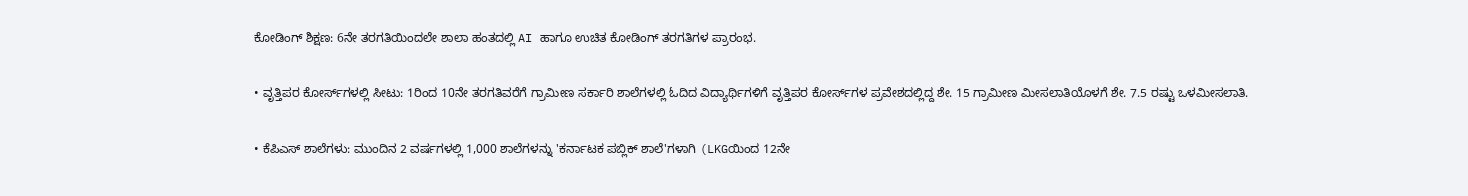ಕೋಡಿಂಗ್ ಶಿಕ್ಷಣ: 6ನೇ ತರಗತಿಯಿಂದಲೇ ಶಾಲಾ ಹಂತದಲ್ಲಿ AI ಹಾಗೂ ಉಚಿತ ಕೋಡಿಂಗ್ ತರಗತಿಗಳ ಪ್ರಾರಂಭ.

• ವೃತ್ತಿಪರ ಕೋರ್ಸ್‌ಗಳಲ್ಲಿ ಸೀಟು: 1ರಿಂದ 10ನೇ ತರಗತಿವರೆಗೆ ಗ್ರಾಮೀಣ ಸರ್ಕಾರಿ ಶಾಲೆಗಳಲ್ಲಿ ಓದಿದ ವಿದ್ಯಾರ್ಥಿಗಳಿಗೆ ವೃತ್ತಿಪರ ಕೋರ್ಸ್‌ಗಳ ಪ್ರವೇಶದಲ್ಲಿದ್ದ ಶೇ. 15 ಗ್ರಾಮೀಣ ಮೀಸಲಾತಿಯೊಳಗೆ ಶೇ. 7.5 ರಷ್ಟು ಒಳಮೀಸಲಾತಿ.

• ಕೆಪಿಎಸ್ ಶಾಲೆಗಳು: ಮುಂದಿನ 2 ವರ್ಷಗಳಲ್ಲಿ 1,000 ಶಾಲೆಗಳನ್ನು 'ಕರ್ನಾಟಕ ಪಬ್ಲಿಕ್ ಶಾಲೆ'ಗಳಾಗಿ (LKGಯಿಂದ 12ನೇ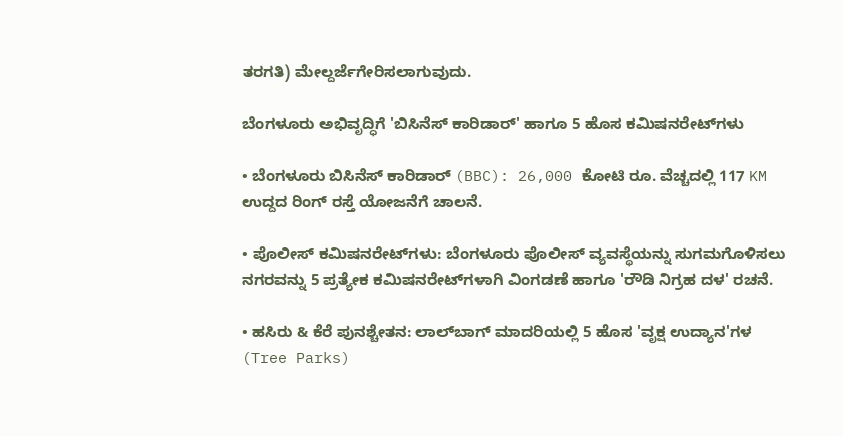ತರಗತಿ) ಮೇಲ್ದರ್ಜೆಗೇರಿಸಲಾಗುವುದು.

ಬೆಂಗಳೂರು ಅಭಿವೃದ್ಧಿಗೆ 'ಬಿಸಿನೆಸ್ ಕಾರಿಡಾರ್' ಹಾಗೂ 5 ಹೊಸ ಕಮಿಷನರೇಟ್‌ಗಳು

• ಬೆಂಗಳೂರು ಬಿಸಿನೆಸ್ ಕಾರಿಡಾರ್ (BBC): 26,000 ಕೋಟಿ ರೂ. ವೆಚ್ಚದಲ್ಲಿ 117 KM ಉದ್ದದ ರಿಂಗ್ ರಸ್ತೆ ಯೋಜನೆಗೆ ಚಾಲನೆ.

• ಪೊಲೀಸ್ ಕಮಿಷನರೇಟ್‌ಗಳು: ಬೆಂಗಳೂರು ಪೊಲೀಸ್ ವ್ಯವಸ್ಥೆಯನ್ನು ಸುಗಮಗೊಳಿಸಲು ನಗರವನ್ನು 5 ಪ್ರತ್ಯೇಕ ಕಮಿಷನರೇಟ್‌ಗಳಾಗಿ ವಿಂಗಡಣೆ ಹಾಗೂ 'ರೌಡಿ ನಿಗ್ರಹ ದಳ' ರಚನೆ.

• ಹಸಿರು & ಕೆರೆ ಪುನಶ್ಚೇತನ: ಲಾಲ್‌ಬಾಗ್ ಮಾದರಿಯಲ್ಲಿ 5 ಹೊಸ 'ವೃಕ್ಷ ಉದ್ಯಾನ'ಗಳ (Tree Parks)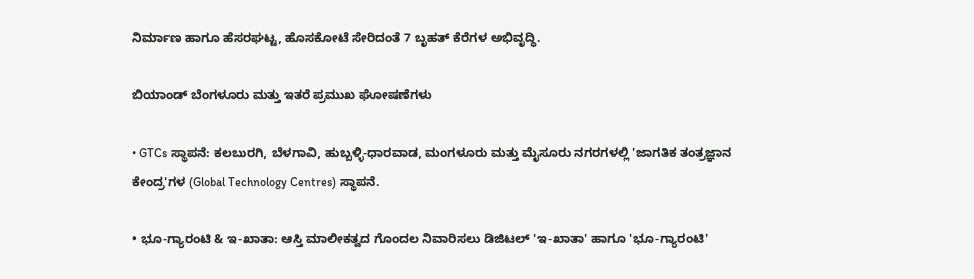ನಿರ್ಮಾಣ ಹಾಗೂ ಹೆಸರಘಟ್ಟ, ಹೊಸಕೋಟೆ ಸೇರಿದಂತೆ 7 ಬೃಹತ್ ಕೆರೆಗಳ ಅಭಿವೃದ್ಧಿ.

ಬಿಯಾಂಡ್‌ ಬೆಂಗಳೂರು ಮತ್ತು ಇತರೆ ಪ್ರಮುಖ ಘೋಷಣೆಗಳು

• GTCs ಸ್ಥಾಪನೆ: ಕಲಬುರಗಿ, ಬೆಳಗಾವಿ, ಹುಬ್ಬಳ್ಳಿ-ಧಾರವಾಡ, ಮಂಗಳೂರು ಮತ್ತು ಮೈಸೂರು ನಗರಗಳಲ್ಲಿ 'ಜಾಗತಿಕ ತಂತ್ರಜ್ಞಾನ ಕೇಂದ್ರ'ಗಳ (Global Technology Centres) ಸ್ಥಾಪನೆ.

• ಭೂ-ಗ್ಯಾರಂಟಿ & ಇ-ಖಾತಾ: ಆಸ್ತಿ ಮಾಲೀಕತ್ವದ ಗೊಂದಲ ನಿವಾರಿಸಲು ಡಿಜಿಟಲ್ 'ಇ-ಖಾತಾ' ಹಾಗೂ 'ಭೂ-ಗ್ಯಾರಂಟಿ'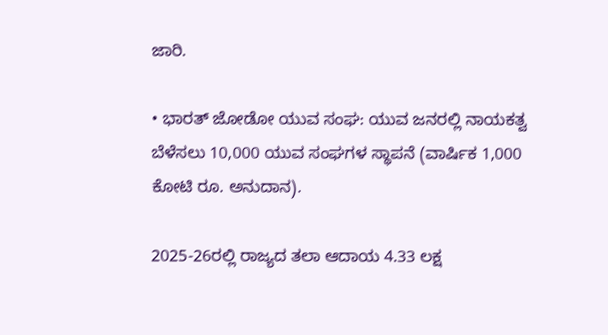ಜಾರಿ.

• ಭಾರತ್ ಜೋಡೋ ಯುವ ಸಂಘ: ಯುವ ಜನರಲ್ಲಿ ನಾಯಕತ್ವ ಬೆಳೆಸಲು 10,000 ಯುವ ಸಂಘಗಳ ಸ್ಥಾಪನೆ (ವಾರ್ಷಿಕ 1,000 ಕೋಟಿ ರೂ. ಅನುದಾನ).

2025-26ರಲ್ಲಿ ರಾಜ್ಯದ ತಲಾ ಆದಾಯ 4.33 ಲಕ್ಷ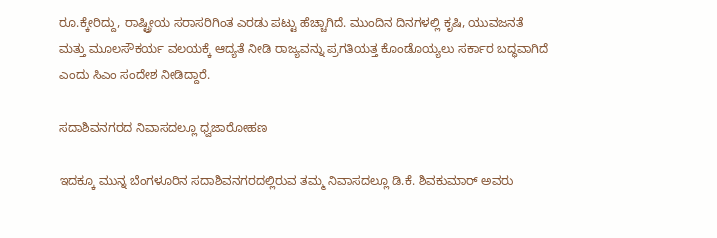ರೂ.ಕ್ಕೇರಿದ್ದು, ರಾಷ್ಟ್ರೀಯ ಸರಾಸರಿಗಿಂತ ಎರಡು ಪಟ್ಟು ಹೆಚ್ಚಾಗಿದೆ. ಮುಂದಿನ ದಿನಗಳಲ್ಲಿ ಕೃಷಿ, ಯುವಜನತೆ ಮತ್ತು ಮೂಲಸೌಕರ್ಯ ವಲಯಕ್ಕೆ ಆದ್ಯತೆ ನೀಡಿ ರಾಜ್ಯವನ್ನು ಪ್ರಗತಿಯತ್ತ ಕೊಂಡೊಯ್ಯಲು ಸರ್ಕಾರ ಬದ್ಧವಾಗಿದೆ ಎಂದು ಸಿಎಂ ಸಂದೇಶ ನೀಡಿದ್ದಾರೆ.

ಸದಾಶಿವನಗರದ ನಿವಾಸದಲ್ಲೂ ಧ್ವಜಾರೋಹಣ

ಇದಕ್ಕೂ ಮುನ್ನ ಬೆಂಗಳೂರಿನ ಸದಾಶಿವನಗರದಲ್ಲಿರುವ ತಮ್ಮ ನಿವಾಸದಲ್ಲೂ ಡಿ.ಕೆ. ಶಿವಕುಮಾರ್ ಅವರು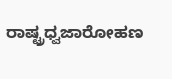ರಾಷ್ಟ್ರಧ್ವಜಾರೋಹಣ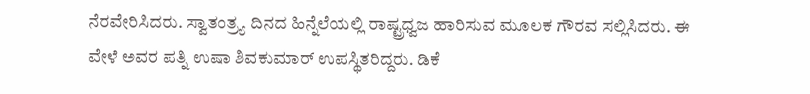ನೆರವೇರಿಸಿದರು. ಸ್ವಾತಂತ್ರ್ಯ ದಿನದ ಹಿನ್ನೆಲೆಯಲ್ಲಿ ರಾಷ್ಟ್ರಧ್ವಜ ಹಾರಿಸುವ ಮೂಲಕ ಗೌರವ ಸಲ್ಲಿಸಿದರು. ಈ ವೇಳೆ ಅವರ ಪತ್ನಿ ಉಷಾ ಶಿವಕುಮಾರ್ ಉಪಸ್ಥಿತರಿದ್ದರು. ಡಿಕೆ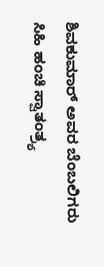ಶಿವಕುಮಾರ್ ಅವರ ಬೆಂಬಲಿಗರು ಸಿಹಿ ಹಂಚಿ ಸ್ವಾತಂತ್ರ್ಯ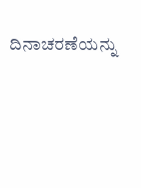ದಿನಾಚರಣೆಯನ್ನು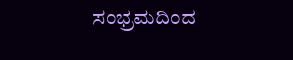ಸಂಭ್ರಮದಿಂದ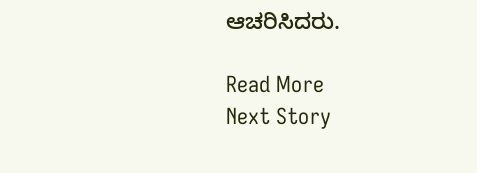ಆಚರಿಸಿದರು.

Read More
Next Story